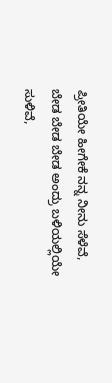ಪ್ರೀತಿಯೇ ಹೀಗೇಕೆ ನನ್ನ ನೀನು ಸೆಳೆವೆ,
ಬೇಡ ಬೇಡ ಬೇಡ ಅಂದ್ರು ಬಳಿಯಲ್ಲಿಯೇ ಸುಳಿವೆ,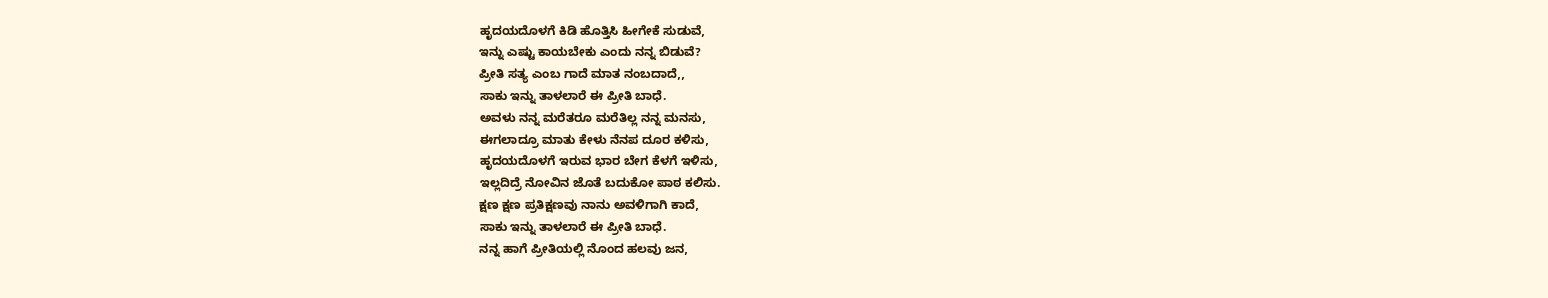ಹೃದಯದೊಳಗೆ ಕಿಡಿ ಹೊತ್ತಿಸಿ ಹೀಗೇಕೆ ಸುಡುವೆ,
ಇನ್ನು ಎಷ್ಟು ಕಾಯಬೇಕು ಎಂದು ನನ್ನ ಬಿಡುವೆ?
ಪ್ರೀತಿ ಸತ್ಯ ಎಂಬ ಗಾದೆ ಮಾತ ನಂಬದಾದೆ,,
ಸಾಕು ಇನ್ನು ತಾಳಲಾರೆ ಈ ಪ್ರೀತಿ ಬಾಧೆ.
ಅವಳು ನನ್ನ ಮರೆತರೂ ಮರೆತಿಲ್ಲ ನನ್ನ ಮನಸು,
ಈಗಲಾದ್ರೂ ಮಾತು ಕೇಳು ನೆನಪ ದೂರ ಕಳಿಸು,
ಹೃದಯದೊಳಗೆ ಇರುವ ಭಾರ ಬೇಗ ಕೆಳಗೆ ಇಳಿಸು,
ಇಲ್ಲದಿದ್ರೆ ನೋವಿನ ಜೊತೆ ಬದುಕೋ ಪಾಠ ಕಲಿಸು.
ಕ್ಷಣ ಕ್ಷಣ ಪ್ರತಿಕ್ಷಣವು ನಾನು ಅವಳಿಗಾಗಿ ಕಾದೆ,
ಸಾಕು ಇನ್ನು ತಾಳಲಾರೆ ಈ ಪ್ರೀತಿ ಬಾಧೆ.
ನನ್ನ ಹಾಗೆ ಪ್ರೀತಿಯಲ್ಲಿ ನೊಂದ ಹಲವು ಜನ,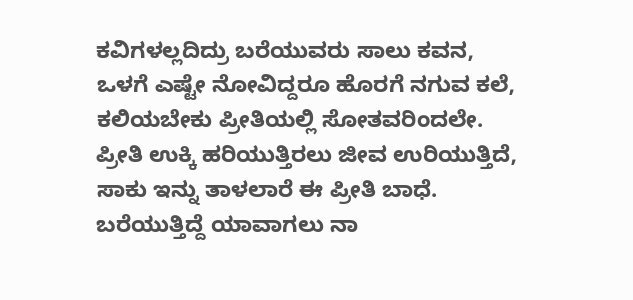ಕವಿಗಳಲ್ಲದಿದ್ರು ಬರೆಯುವರು ಸಾಲು ಕವನ,
ಒಳಗೆ ಎಷ್ಟೇ ನೋವಿದ್ದರೂ ಹೊರಗೆ ನಗುವ ಕಲೆ,
ಕಲಿಯಬೇಕು ಪ್ರೀತಿಯಲ್ಲಿ ಸೋತವರಿಂದಲೇ.
ಪ್ರೀತಿ ಉಕ್ಕಿ ಹರಿಯುತ್ತಿರಲು ಜೀವ ಉರಿಯುತ್ತಿದೆ,
ಸಾಕು ಇನ್ನು ತಾಳಲಾರೆ ಈ ಪ್ರೀತಿ ಬಾಧೆ.
ಬರೆಯುತ್ತಿದ್ದೆ ಯಾವಾಗಲು ನಾ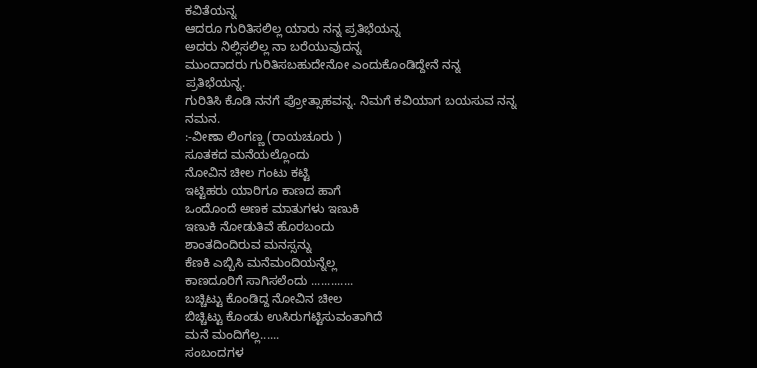ಕವಿತೆಯನ್ನ
ಆದರೂ ಗುರಿತಿಸಲಿಲ್ಲ ಯಾರು ನನ್ನ ಪ್ರತಿಭೆಯನ್ನ
ಅದರು ನಿಲ್ಲಿಸಲಿಲ್ಲ ನಾ ಬರೆಯುವುದನ್ನ
ಮುಂದಾದರು ಗುರಿತಿಸಬಹುದೇನೋ ಎಂದುಕೊಂಡಿದ್ದೇನೆ ನನ್ನ ಪ್ರತಿಭೆಯನ್ನ.
ಗುರಿತಿಸಿ ಕೊಡಿ ನನಗೆ ಪ್ರೋತ್ಸಾಹವನ್ನ. ನಿಮಗೆ ಕವಿಯಾಗ ಬಯಸುವ ನನ್ನ ನಮನ.
:-ವೀಣಾ ಲಿಂಗಣ್ಣ (ರಾಯಚೂರು )
ಸೂತಕದ ಮನೆಯಲ್ಲೊಂದು
ನೋವಿನ ಚೀಲ ಗಂಟು ಕಟ್ಟಿ
ಇಟ್ಟಿಹರು ಯಾರಿಗೂ ಕಾಣದ ಹಾಗೆ
ಒಂದೊಂದೆ ಅಣಕ ಮಾತುಗಳು ಇಣುಕಿ
ಇಣುಕಿ ನೋಡುತಿವೆ ಹೊರಬಂದು
ಶಾಂತದಿಂದಿರುವ ಮನಸ್ಸನ್ನು
ಕೆಣಕಿ ಎಬ್ಬಿಸಿ ಮನೆಮಂದಿಯನ್ನೆಲ್ಲ
ಕಾಣದೂರಿಗೆ ಸಾಗಿಸಲೆಂದು .............
ಬಚ್ಚಿಟ್ಟು ಕೊಂಡಿದ್ದ ನೋವಿನ ಚೀಲ
ಬಿಚ್ಚಿಟ್ಟು ಕೊಂಡು ಉಸಿರುಗಟ್ಟಿಸುವಂತಾಗಿದೆ
ಮನೆ ಮಂದಿಗೆಲ್ಲ......
ಸಂಬಂದಗಳ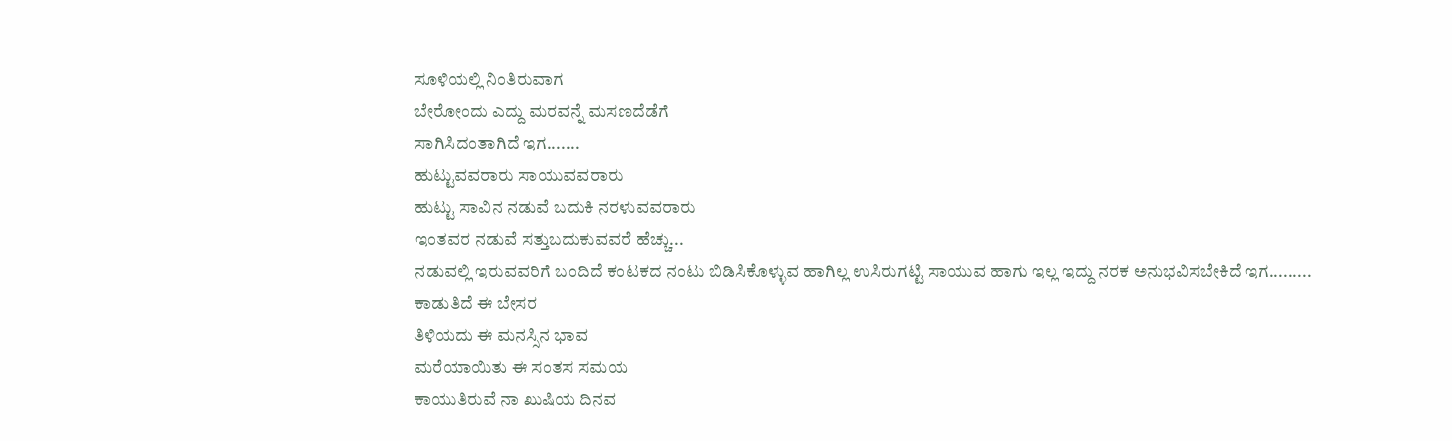ಸೂಳಿಯಲ್ಲಿ ನಿಂತಿರುವಾಗ
ಬೇರೋಂದು ಎದ್ದು ಮರವನ್ನೆ ಮಸಣದೆಡೆಗೆ
ಸಾಗಿಸಿದಂತಾಗಿದೆ ಇಗ.......
ಹುಟ್ಟುವವರಾರು ಸಾಯುವವರಾರು
ಹುಟ್ಟು ಸಾವಿನ ನಡುವೆ ಬದುಕಿ ನರಳುವವರಾರು
ಇಂತವರ ನಡುವೆ ಸತ್ತುಬದುಕುವವರೆ ಹೆಚ್ಚು...
ನಡುವಲ್ಲಿ ಇರುವವರಿಗೆ ಬಂದಿದೆ ಕಂಟಕದ ನಂಟು ಬಿಡಿಸಿಕೊಳ್ಳುವ ಹಾಗಿಲ್ಲ ಉಸಿರುಗಟ್ಟಿ ಸಾಯುವ ಹಾಗು ಇಲ್ಲ ಇದ್ದು ನರಕ ಅನುಭವಿಸಬೇಕಿದೆ ಇಗ.........
ಕಾಡುತಿದೆ ಈ ಬೇಸರ
ತಿಳಿಯದು ಈ ಮನಸ್ಸಿನ ಭಾವ
ಮರೆಯಾಯಿತು ಈ ಸಂತಸ ಸಮಯ
ಕಾಯುತಿರುವೆ ನಾ ಖುಷಿಯ ದಿನವ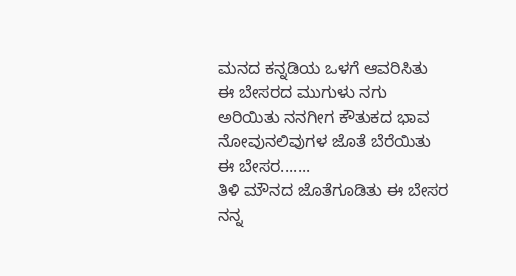ಮನದ ಕನ್ನಡಿಯ ಒಳಗೆ ಆವರಿಸಿತು
ಈ ಬೇಸರದ ಮುಗುಳು ನಗು
ಅರಿಯಿತು ನನಗೀಗ ಕೌತುಕದ ಭಾವ
ನೋವುನಲಿವುಗಳ ಜೊತೆ ಬೆರೆಯಿತು
ಈ ಬೇಸರ.......
ತಿಳಿ ಮೌನದ ಜೊತೆಗೂಡಿತು ಈ ಬೇಸರ
ನನ್ನ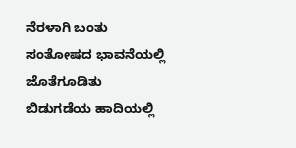ನೆರಳಾಗಿ ಬಂತು ಸಂತೋಷದ ಭಾವನೆಯಲ್ಲಿ ಜೊತೆಗೂಡಿತು
ಬಿಡುಗಡೆಯ ಹಾದಿಯಲ್ಲಿ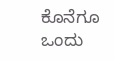ಕೊನೆಗೂ ಒಂದು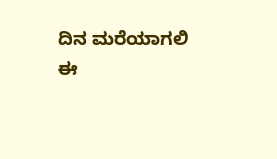ದಿನ ಮರೆಯಾಗಲಿ
ಈ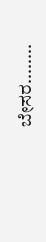ಬೇಸರ........